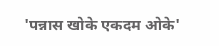'पन्नास खोके एकदम ओके'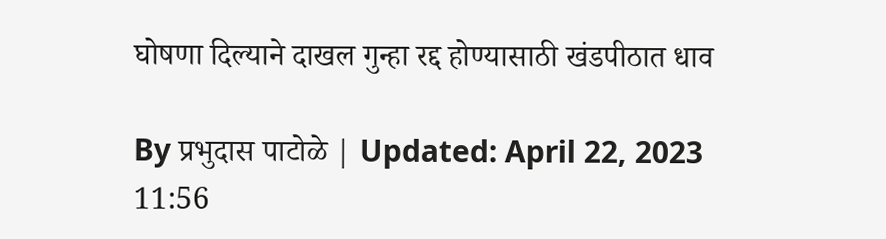घोषणा दिल्याने दाखल गुन्हा रद्द होण्यासाठी खंडपीठात धाव

By प्रभुदास पाटोळे | Updated: April 22, 2023 11:56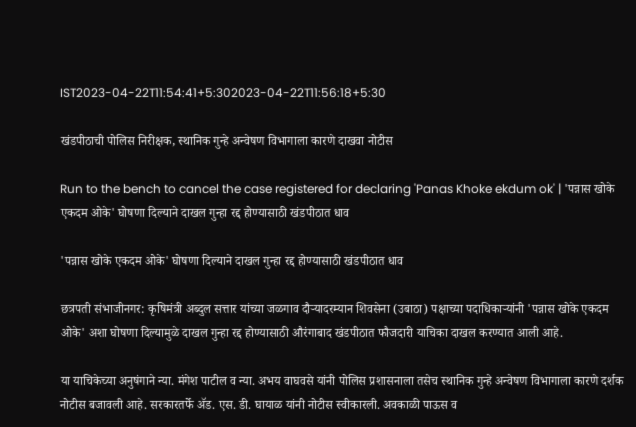IST2023-04-22T11:54:41+5:302023-04-22T11:56:18+5:30

खंडपीठाची पोलिस निरीक्षक, स्थानिक गुन्हे अन्वेषण विभागाला कारणे दाखवा नोटीस

Run to the bench to cancel the case registered for declaring 'Panas Khoke ekdum ok' | 'पन्नास खोके एकदम ओके' घोषणा दिल्याने दाखल गुन्हा रद्द होण्यासाठी खंडपीठात धाव

'पन्नास खोके एकदम ओके' घोषणा दिल्याने दाखल गुन्हा रद्द होण्यासाठी खंडपीठात धाव

छत्रपती संभाजीनगर: कृषिमंत्री अब्दुल सत्तार यांच्या जळगाव दौऱ्यादरम्यान शिवसेना (उबाठा) पक्षाच्या पदाधिकाऱ्यांनी 'पन्नास खोके एकदम ओके' अशा घोषणा दिल्यामुळे दाखल गुन्हा रद्द होण्यासाठी औरंगाबाद खंडपीठात फौजदारी याचिका दाखल करण्यात आली आहे.

या याचिकेच्या अनुषंगाने न्या. मंगेश पाटील व न्या. अभय वाघवसे यांनी पोलिस प्रशासनाला तसेच स्थानिक गुन्हे अन्वेषण विभागाला कारणे दर्शक नोटीस बजावली आहे. सरकारतर्फे ॲड. एस. डी. घायाळ यांनी नोटीस स्वीकारली. अवकाळी पाऊस व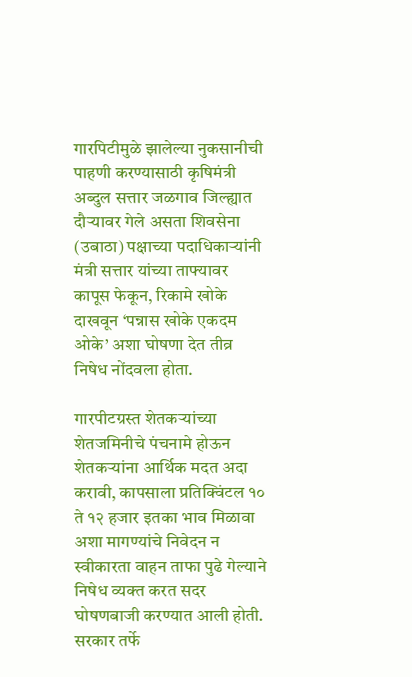गारपिटीमुळे झालेल्या नुकसानीची पाहणी करण्यासाठी कृषिमंत्री अब्दुल सत्तार जळगाव जिल्ह्यात दौऱ्यावर गेले असता शिवसेना (उबाठा) पक्षाच्या पदाधिकाऱ्यांनी मंत्री सत्तार यांच्या ताफ्यावर कापूस फेकून, रिकामे खोके दाखवून ‘पन्नास खोके एकदम ओके’ अशा घोषणा देत तीव्र निषेध नोंदवला होता.

गारपीटग्रस्त शेतकऱ्यांच्या शेतजमिनीचे पंचनामे होऊन शेतकऱ्यांना आर्थिक मदत अदा करावी, कापसाला प्रतिक्विंटल १० ते १२ हजार इतका भाव मिळावा अशा मागण्यांचे निवेदन न स्वीकारता वाहन ताफा पुढे गेल्याने निषेध व्यक्त करत सदर घोषणबाजी करण्यात आली होती. सरकार तर्फे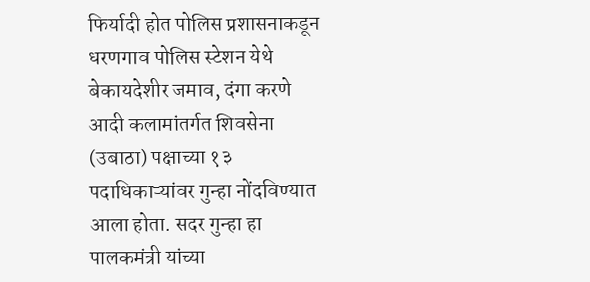फिर्यादी होत पोलिस प्रशासनाकडून धरणगाव पोलिस स्टेशन येथे बेकायदेशीर जमाव, दंगा करणे आदी कलामांतर्गत शिवसेना (उबाठा) पक्षाच्या १३ पदाधिकाऱ्यांवर गुन्हा नोंदविण्यात आला होता. सदर गुन्हा हा पालकमंत्री यांच्या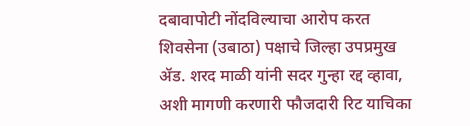दबावापोटी नोंदविल्याचा आरोप करत शिवसेना (उबाठा) पक्षाचे जिल्हा उपप्रमुख ॲड. शरद माळी यांनी सदर गुन्हा रद्द व्हावा, अशी मागणी करणारी फौजदारी रिट याचिका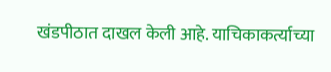खंडपीठात दाखल केली आहे. याचिकाकर्त्याच्या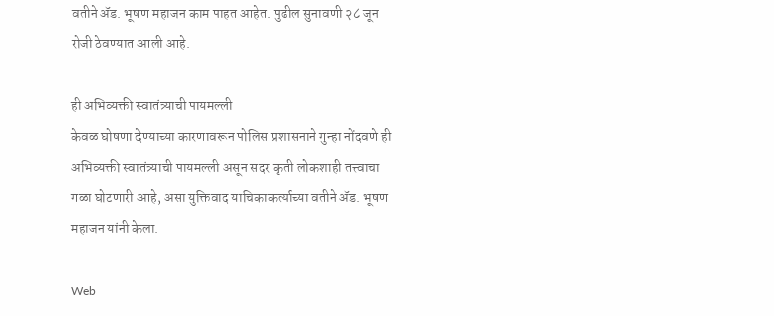वतीने ॲड. भूषण महाजन काम पाहत आहेत. पुढील सुनावणी २८ जून रोजी ठेवण्यात आली आहे.

ही अभिव्यक्ती स्वातंत्र्याची पायमल्ली
केवळ घोषणा देण्याच्या कारणावरून पोलिस प्रशासनाने गुन्हा नोंदवणे ही अभिव्यक्ती स्वातंत्र्याची पायमल्ली असून सदर कृती लोकशाही तत्त्वाचा गळा घोटणारी आहे, असा युक्तिवाद याचिकाकर्त्याच्या वतीने ॲड. भूषण महाजन यांनी केला.

Web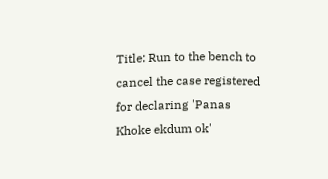Title: Run to the bench to cancel the case registered for declaring 'Panas Khoke ekdum ok'